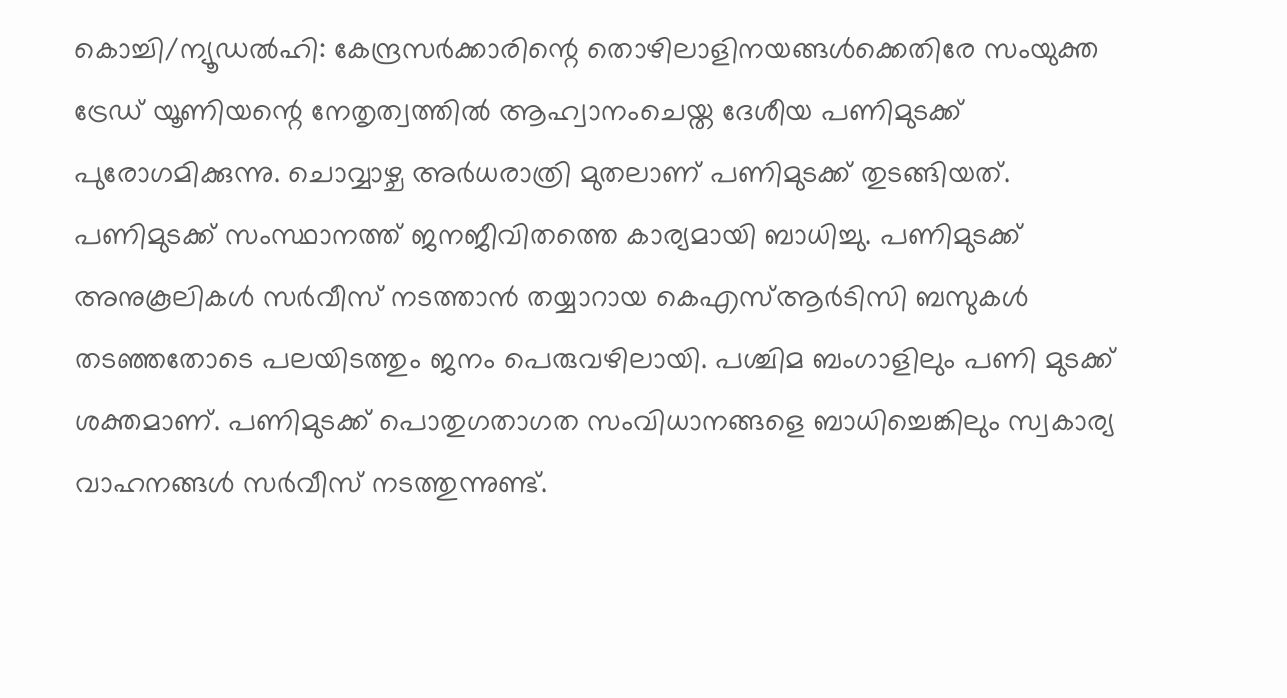കൊച്ചി/ന്യൂഡല്‍ഹി: കേന്ദ്രസര്‍ക്കാരിന്റെ തൊഴിലാളിനയങ്ങള്‍ക്കെതിരേ സംയുക്ത ട്രേഡ് യൂണിയന്റെ നേതൃത്വത്തില്‍ ആഹ്വാനംചെയ്ത ദേശീയ പണിമുടക്ക് പുരോഗമിക്കുന്നു. ചൊവ്വാഴ്ച അര്‍ധരാത്രി മുതലാണ് പണിമുടക്ക് തുടങ്ങിയത്. പണിമുടക്ക് സംസ്ഥാനത്ത് ജനജീവിതത്തെ കാര്യമായി ബാധിച്ചു. പണിമുടക്ക് അനുകൂലികള്‍ സര്‍വീസ് നടത്താന്‍ തയ്യാറായ കെഎസ്ആര്‍ടിസി ബസുകള്‍ തടഞ്ഞതോടെ പലയിടത്തും ജനം പെരുവഴിലായി. പശ്ചിമ ബംഗാളിലും പണി മുടക്ക് ശക്തമാണ്. പണിമുടക്ക് പൊതുഗതാഗത സംവിധാനങ്ങളെ ബാധിച്ചെങ്കിലും സ്വകാര്യ വാഹനങ്ങള്‍ സര്‍വീസ് നടത്തുന്നുണ്ട്.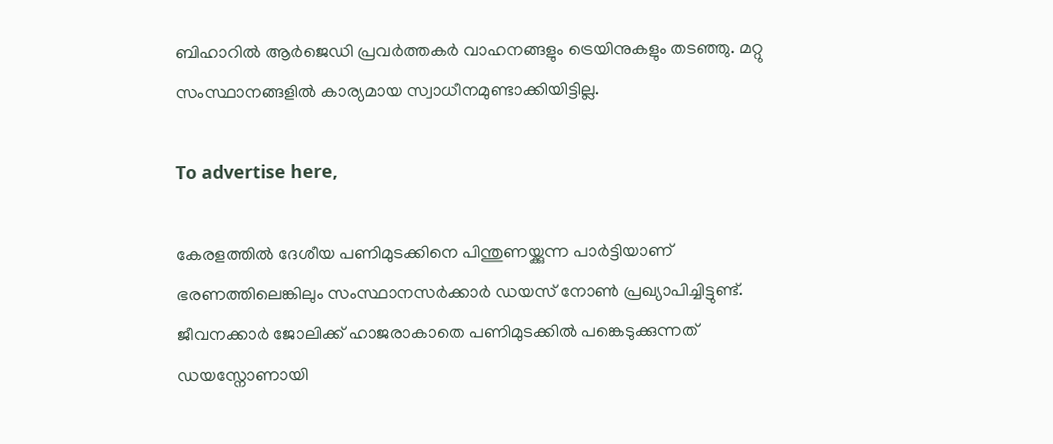ബിഹാറില്‍ ആര്‍ജെഡി പ്രവര്‍ത്തകര്‍ വാഹനങ്ങളും ട്രെയിനുകളും തടഞ്ഞു. മറ്റു സംസ്ഥാനങ്ങളില്‍ കാര്യമായ സ്വാധീനമുണ്ടാക്കിയിട്ടില്ല.

To advertise here,

കേരളത്തില്‍ ദേശീയ പണിമുടക്കിനെ പിന്തുണയ്ക്കുന്ന പാര്‍ട്ടിയാണ് ഭരണത്തിലെങ്കിലും സംസ്ഥാനസര്‍ക്കാര്‍ ഡയസ് നോണ്‍ പ്രഖ്യാപിച്ചിട്ടുണ്ട്. ജീവനക്കാര്‍ ജോലിക്ക് ഹാജരാകാതെ പണിമുടക്കില്‍ പങ്കെടുക്കുന്നത് ഡയസ്നോണായി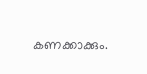കണക്കാക്കും.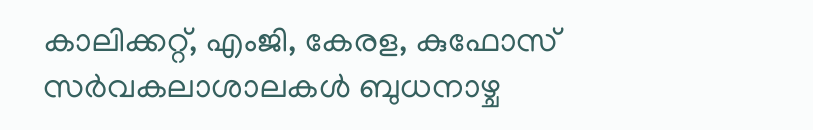കാലിക്കറ്റ്, എംജി, കേരള, കുഫോസ് സര്‍വകലാശാലകള്‍ ബുധനാഴ്ച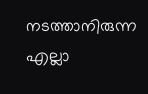നടത്താനിരുന്ന എല്ലാ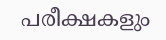പരീക്ഷകളും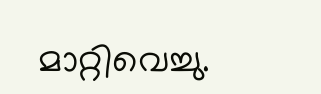മാറ്റിവെച്ചു.